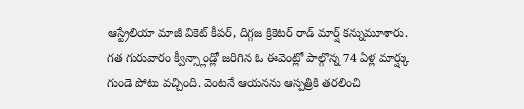ఆస్ట్రేలియా మాజీ వికెట్ కీపర్, దిగ్గజ క్రికెటర్ రాడ్ మార్ష్ కన్నుమూశారు. గత గురువారం క్వీన్స్లాండ్లో జరిగిన ఓ ఈవెంట్లో పాల్గొన్న 74 ఏళ్ల మార్ష్కు గుండె పోటు వచ్చింది. వెంటనే ఆయనను ఆస్పత్రికి తరలించి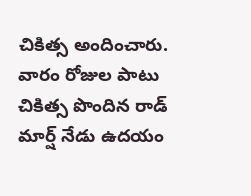చికిత్స అందించారు. వారం రోజుల పాటు చికిత్స పొందిన రాడ్ మార్ష్ నేడు ఉదయం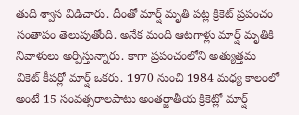తుది శ్వాస విడిచారు. దీంతో మార్ష్ మృతి పట్ల క్రికెట్ ప్రపంచం సంతాపం తెలుపుతోంది. అనేక మంది ఆటగాళ్లు మార్ష్ మృతికి నివాళులు అర్పిస్తున్నారు. కాగా ప్రపంచంలోని అత్యుత్తమ వికెట్ కీపర్లో మార్ష్ ఒకరు. 1970 నుంచి 1984 మధ్య కాలంలో అంటే 15 సంవత్సరాలపాటు అంతర్జాతీయ క్రికెట్లో మార్ష్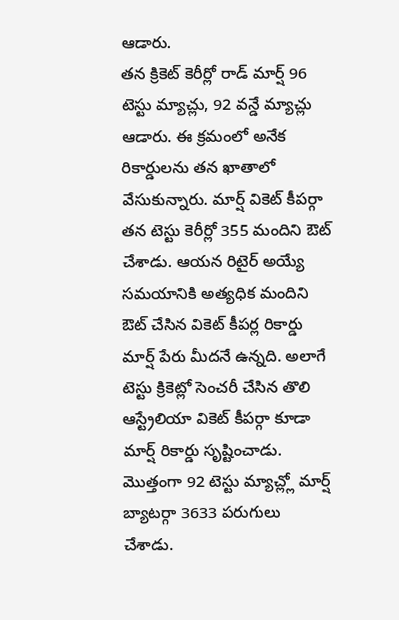ఆడారు.
తన క్రికెట్ కెరీర్లో రాడ్ మార్ష్ 96 టెస్టు మ్యాచ్లు, 92 వన్డే మ్యాచ్లు ఆడారు. ఈ క్రమంలో అనేక రికార్డులను తన ఖాతాలో వేసుకున్నారు. మార్ష్ వికెట్ కీపర్గా తన టెస్టు కెరీర్లో 355 మందిని ఔట్ చేశాడు. ఆయన రిటైర్ అయ్యే సమయానికి అత్యధిక మందిని ఔట్ చేసిన వికెట్ కీపర్ల రికార్డు మార్ష్ పేరు మీదనే ఉన్నది. అలాగే టెస్టు క్రికెట్లో సెంచరీ చేసిన తొలి ఆస్ట్రేలియా వికెట్ కీపర్గా కూడా మార్ష్ రికార్డు సృష్టించాడు. మొత్తంగా 92 టెస్టు మ్యాచ్ల్లో మార్ష్ బ్యాటర్గా 3633 పరుగులు చేశాడు.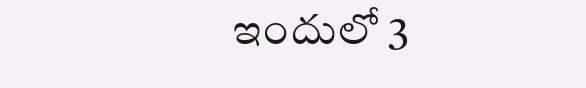ఇందులో 3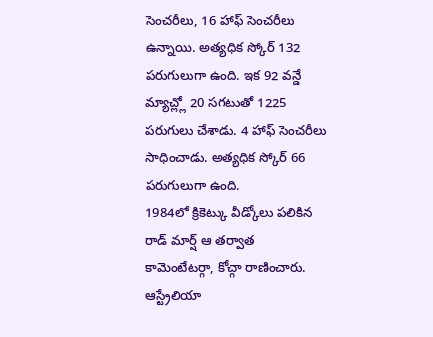సెంచరీలు, 16 హాఫ్ సెంచరీలు ఉన్నాయి. అత్యధిక స్కోర్ 132 పరుగులుగా ఉంది. ఇక 92 వన్డే మ్యాచ్ల్లో 20 సగటుతో 1225 పరుగులు చేశాడు. 4 హాఫ్ సెంచరీలు సాధించాడు. అత్యధిక స్కోర్ 66 పరుగులుగా ఉంది.
1984లో క్రికెట్కు వీడ్కోలు పలికిన రాడ్ మార్ష్ ఆ తర్వాత కామెంటేటర్గా, కోచ్గా రాణించారు. ఆస్ట్రేలియా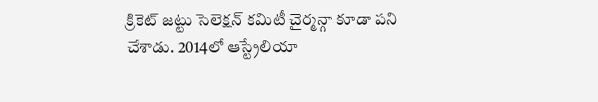క్రికెట్ జట్టు సెలెక్షన్ కమిటీ చైర్మన్గా కూడా పని చేశాడు. 2014లో ఆస్ట్రేలియా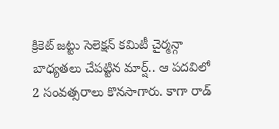క్రికెట్ జట్టు సెలెక్షన్ కమిటీ చైర్మన్గా బాధ్యతలు చేపట్టిన మార్ష్.. ఆ పదవిలో 2 సంవత్సరాలు కొనసాగారు. కాగా రాడ్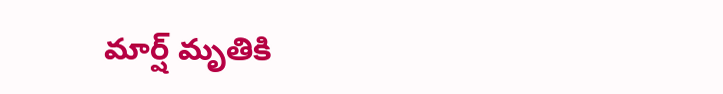మార్ష్ మృతికి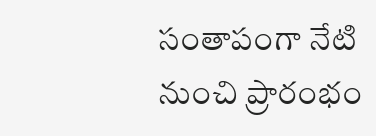సంతాపంగా నేటి నుంచి ప్రారంభం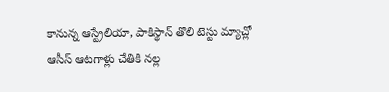కానున్న ఆస్ట్రేలియా, పాకిస్థాన్ తొలి టెస్టు మ్యాచ్లో ఆసీస్ ఆటగాళ్లు చేతికి నల్ల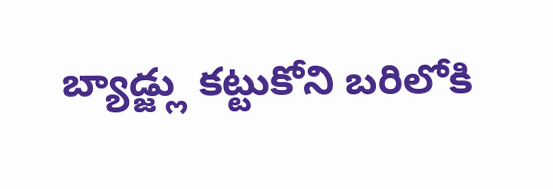బ్యాడ్జ్లు కట్టుకోని బరిలోకి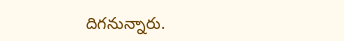దిగనున్నారు.